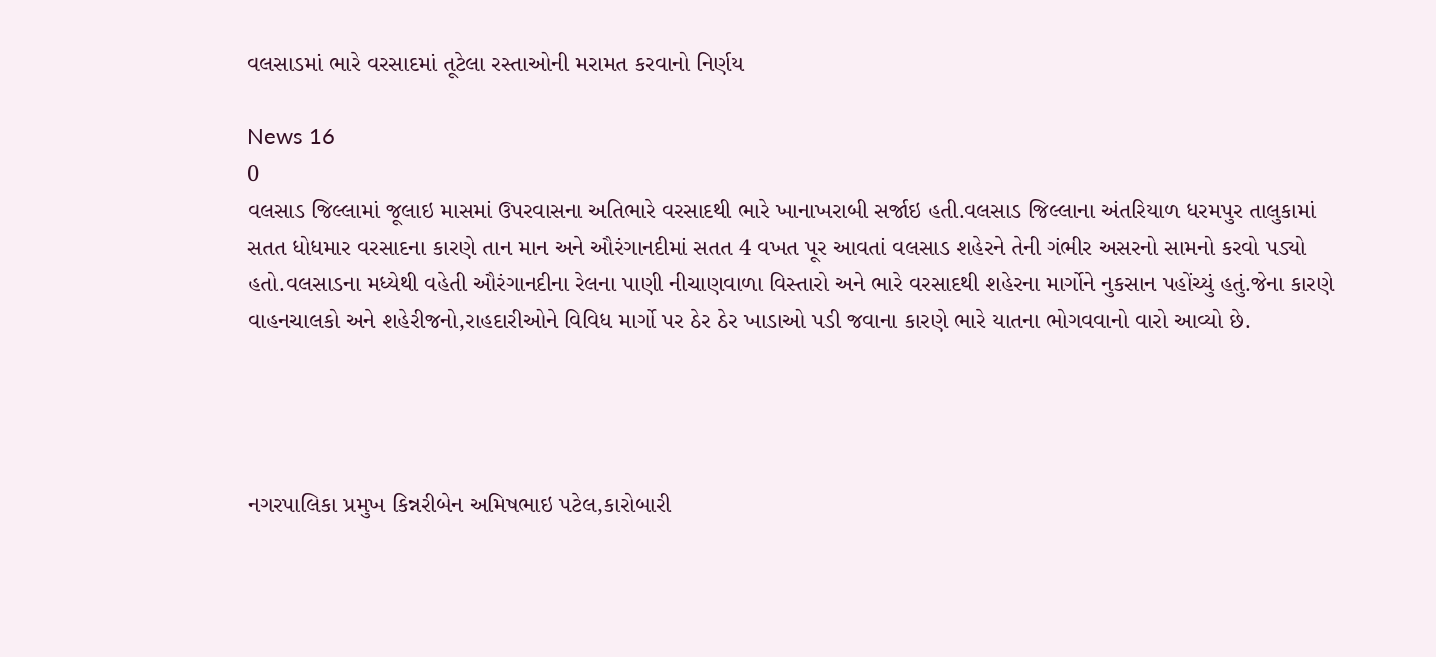વલસાડમાં ભારે વરસાદમાં તૂટેલા રસ્તાઓની મરામત કરવાનો નિર્ણય

News 16
0
વલસાડ જિલ્લામાં જૂલાઇ માસમાં ઉપરવાસના અતિભારે વરસાદથી ભારે ખાનાખરાબી સર્જાઇ હતી.વલસાડ જિલ્લાના અંતરિયાળ ધરમપુર તાલુકામાં સતત ધોધમાર વરસાદના કારણે તાન માન અને ઔરંગાનદીમાં સતત 4 વખત પૂર આવતાં વલસાડ શહેરને તેની ગંભીર અસરનો સામનો કરવો પડ્યો હતો.વલસાડના મધ્યેથી વહેતી ઔરંગાનદીના રેલના પાણી નીચાણવાળા વિસ્તારો અને ભારે વરસાદથી શહેરના માર્ગોને નુકસાન પહોંચ્યું હતું.જેના કારણે વાહનચાલકો અને શહેરીજનો,રાહદારીઓને વિવિધ માર્ગો પર ઠેર ઠેર ખાડાઓ પડી જવાના કારણે ભારે યાતના ભોગવવાનો વારો આવ્યો છે.




નગરપાલિકા પ્રમુખ કિન્નરીબેન અમિષભાઇ પટેલ,કારોબારી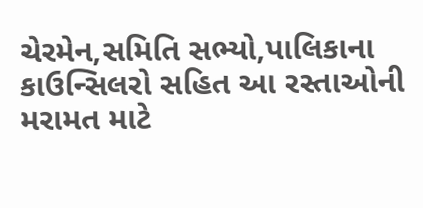ચેરમેન,સમિતિ સભ્યો,પાલિકાના કાઉન્સિલરો સહિત આ રસ્તાઓની મરામત માટે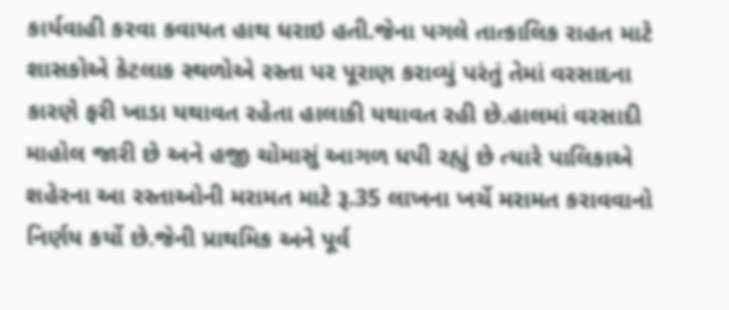કાર્યવાહી કરવા કવાયત હાથ ધરાઇ હતી.જેના પગલે તાત્કાલિક રાહત માટે શાસકોએ કેટલાક સ્થળોએ રસ્તા પર પૂરાણ કરાવ્યું પરંતું તેમાં વરસાદના કારણે ફરી ખાડા યથાવત રહેતા હાલાકી યથાવત રહી છે.હાલમાં વરસાદી માહોલ જારી છે અને હજી ચોમાસું આગળ ધપી રહ્યું છે ત્યારે પાલિકાએ શહેરના આ રસ્તાઓની મરામત માટે રૂ.35 લાખના ખર્ચે મરામત કરાવવાનો નિર્ણય કર્યો છે.જેની પ્રાથમિક અને પૂર્વ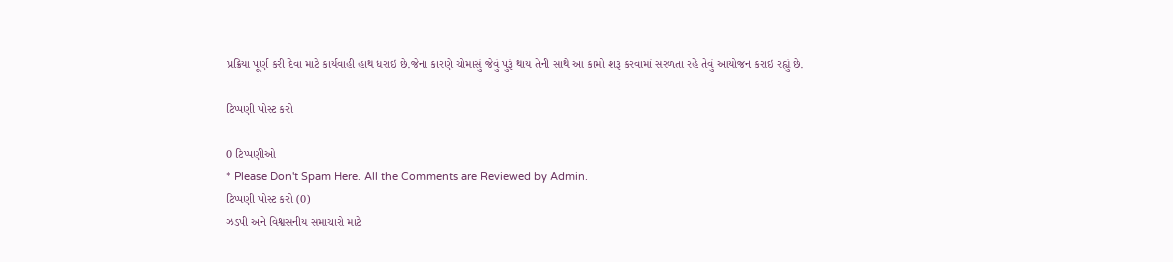પ્રક્રિયા પૂર્ણ કરી દેવા માટે કાર્યવાહી હાથ ધરાઇ છે.જેના કારણે ચોમાસું જેવું પુરૂં થાય તેની સાથે આ કામો શરૂ કરવામાં સરળતા રહે તેવું આયોજન કરાઇ રહ્યું છે.

ટિપ્પણી પોસ્ટ કરો

0 ટિપ્પણીઓ
* Please Don't Spam Here. All the Comments are Reviewed by Admin.
ટિપ્પણી પોસ્ટ કરો (0)
ઝડપી અને વિશ્વસનીય સમાચારો માટે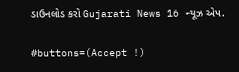ડાઉનલોડ કરો Gujarati News 16 ન્યૂઝ એપ.

#buttons=(Accept !)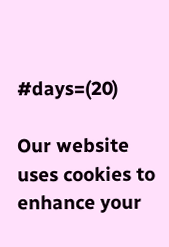#days=(20)

Our website uses cookies to enhance your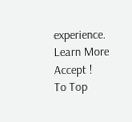experience. Learn More
Accept !
To Top